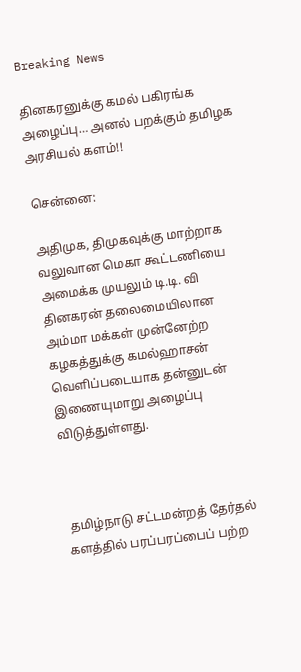Breaking News

தினகரனுக்கு கமல் பகிரங்க அழைப்பு… அனல் பறக்கும் தமிழக அரசியல் களம்!!

சென்னை:

அதிமுக, திமுகவுக்கு மாற்றாக வலுவான மெகா கூட்டணியை அமைக்க முயலும் டி.டி. வி தினகரன் தலைமையிலான அம்மா மக்கள் முன்னேற்ற கழகத்துக்கு கமல்ஹாசன் வெளிப்படையாக தன்னுடன் இணையுமாறு அழைப்பு விடுத்துள்ளது.



 தமிழ்நாடு சட்டமன்றத் தேர்தல் களத்தில் பரப்பரப்பைப் பற்ற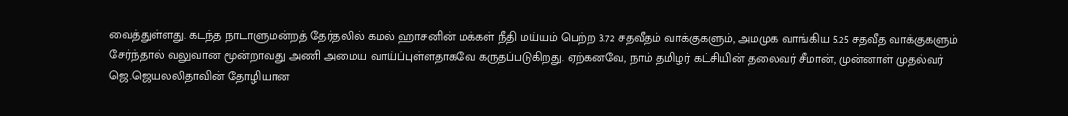வைத்துள்ளது. கடந்த நாடாளுமன்றத் தேர்தலில் கமல் ஹாசனின் மக்கள் நீதி மய்யம் பெற்ற 3.72 சதவீதம் வாக்குகளும், அமமுக வாங்கிய 5.25 சதவீத வாக்குகளும் சேர்ந்தால் வலுவான மூன்றாவது அணி அமைய வாய்ப்புள்ளதாகவே கருதப்படுகிறது. ஏற்கனவே, நாம் தமிழர் கட்சியின் தலைவர் சீமான், முன்னாள் முதல்வர் ஜெ.ஜெயலலிதாவின் தோழியான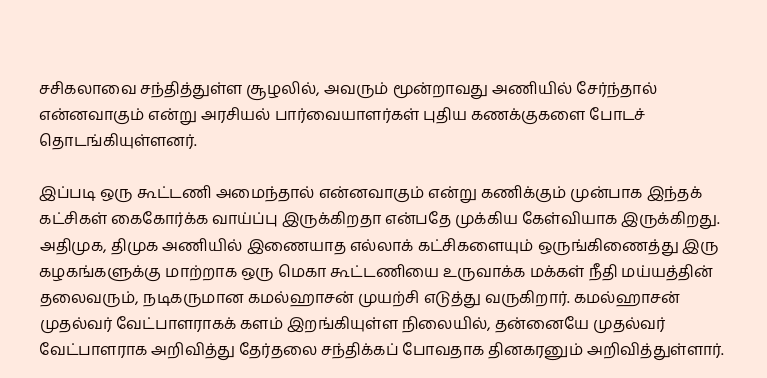சசிகலாவை சந்தித்துள்ள சூழலில், அவரும் மூன்றாவது அணியில் சேர்ந்தால் என்னவாகும் என்று அரசியல் பார்வையாளர்கள் புதிய கணக்குகளை போடச் தொடங்கியுள்ளனர்.

இப்படி ஒரு கூட்டணி அமைந்தால் என்னவாகும் என்று கணிக்கும் முன்பாக இந்தக் கட்சிகள் கைகோர்க்க வாய்ப்பு இருக்கிறதா என்பதே முக்கிய கேள்வியாக இருக்கிறது. அதிமுக, திமுக அணியில் இணையாத எல்லாக் கட்சிகளையும் ஒருங்கிணைத்து இரு கழகங்களுக்கு மாற்றாக ஒரு மெகா கூட்டணியை உருவாக்க மக்கள் நீதி மய்யத்தின் தலைவரும், நடிகருமான கமல்ஹாசன் முயற்சி எடுத்து வருகிறார். கமல்ஹாசன் முதல்வர் வேட்பாளராகக் களம் இறங்கியுள்ள நிலையில், தன்னையே முதல்வர் வேட்பாளராக அறிவித்து தேர்தலை சந்திக்கப் போவதாக தினகரனும் அறிவித்துள்ளார்.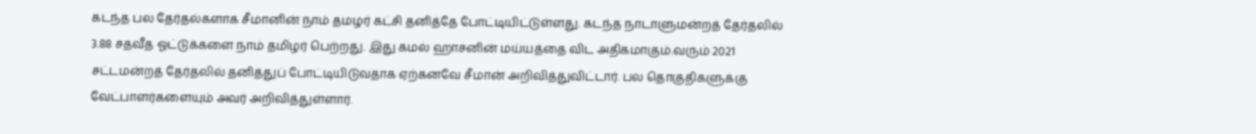கடந்த பல தேர்தல்களாக சீமானின் நாம் தமழர் கட்சி தனித்தே போட்டியிட்டுள்ளது. கடந்த நாடாளுமன்றத் தேர்தலில் 3.88 சதவீத ஓட்டுக்களை நாம் தமிழர் பெற்றது. இது கமல் ஹாசனின் மய்யத்தை விட அதிகமாகும்.வரும் 2021 சட்டமன்றத் தேர்தலில் தனித்துப் போட்டியிடுவதாக ஏற்கனவே சீமான் அறிவித்துவிட்டார். பல தொகுதிகளுக்கு வேட்பாளர்களையும் அவர் அறிவித்துள்ளார்.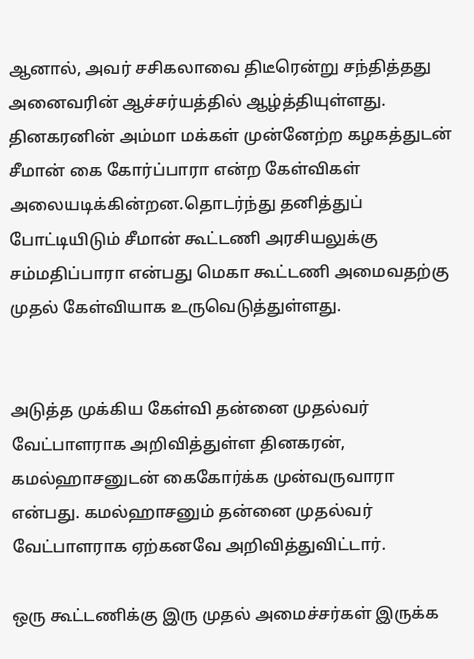ஆனால், அவர் சசிகலாவை திடீரென்று சந்தித்தது அனைவரின் ஆச்சர்யத்தில் ஆழ்த்தியுள்ளது. தினகரனின் அம்மா மக்கள் முன்னேற்ற கழகத்துடன் சீமான் கை கோர்ப்பாரா என்ற கேள்விகள் அலையடிக்கின்றன.தொடர்ந்து தனித்துப் போட்டியிடும் சீமான் கூட்டணி அரசியலுக்கு சம்மதிப்பாரா என்பது மெகா கூட்டணி அமைவதற்கு முதல் கேள்வியாக உருவெடுத்துள்ளது.


அடுத்த முக்கிய கேள்வி தன்னை முதல்வர் வேட்பாளராக அறிவித்துள்ள தினகரன், கமல்ஹாசனுடன் கைகோர்க்க முன்வருவாரா என்பது. கமல்ஹாசனும் தன்னை முதல்வர் வேட்பாளராக ஏற்கனவே அறிவித்துவிட்டார்.

ஒரு கூட்டணிக்கு இரு முதல் அமைச்சர்கள் இருக்க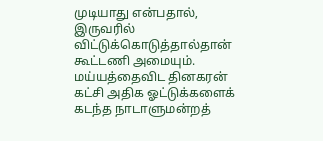முடியாது என்பதால், இருவரில் விட்டுக்கொடுத்தால்தான் கூட்டணி அமையும். மய்யத்தைவிட தினகரன் கட்சி அதிக ஓட்டுக்களைக் கடந்த நாடாளுமன்றத்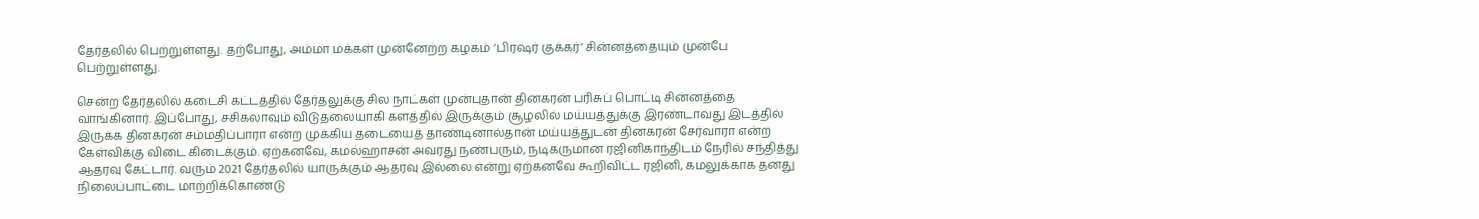தேர்தலில் பெற்றுள்ளது. தற்போது, அம்மா மக்கள் முன்னேற்ற கழகம் ‘பிரஷர் குக்கர்’ சின்னத்தையும் முன்பே பெற்றுள்ளது.

சென்ற தேர்தலில் கடைசி கட்டத்தில் தேர்தலுக்கு சில நாட்கள் முன்புதான் தினகரன் பரிசுப் பொட்டி சின்னத்தை வாங்கினார். இப்போது, சசிகலாவும் விடுதலையாகி களத்தில் இருக்கும் சூழலில் மய்யத்துக்கு இரண்டாவது இடத்தில் இருக்க தினகரன் சம்மதிப்பாரா என்ற முக்கிய தடையைத் தாண்டினால்தான் மய்யத்துடன் தினகரன் சேர்வாரா என்ற கேள்விக்கு விடை கிடைக்கும். ஏற்கனவே, கமல்ஹாசன் அவரது நண்பரும், நடிகருமான ரஜினிகாந்திடம் நேரில் சந்தித்து ஆதரவு கேட்டார். வரும் 2021 தேர்தலில் யாருக்கும் ஆதரவு இல்லை என்று ஏற்கனவே கூறிவிட்ட ரஜினி, கமலுக்காக தனது நிலைப்பாட்டை மாற்றிக்கொண்டு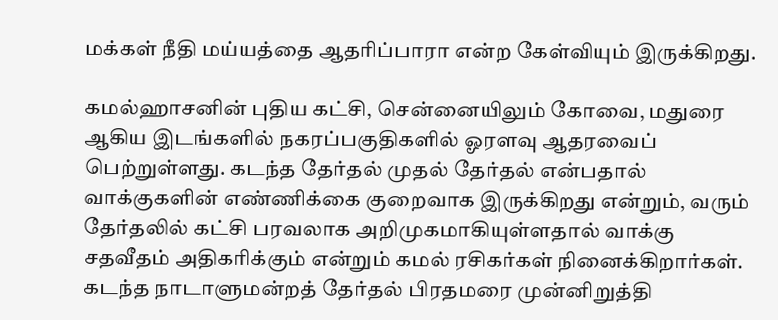மக்கள் நீதி மய்யத்தை ஆதரிப்பாரா என்ற கேள்வியும் இருக்கிறது.

கமல்ஹாசனின் புதிய கட்சி, சென்னையிலும் கோவை, மதுரை ஆகிய இடங்களில் நகரப்பகுதிகளில் ஓரளவு ஆதரவைப் பெற்றுள்ளது. கடந்த தேர்தல் முதல் தேர்தல் என்பதால் வாக்குகளின் எண்ணிக்கை குறைவாக இருக்கிறது என்றும், வரும் தேர்தலில் கட்சி பரவலாக அறிமுகமாகியுள்ளதால் வாக்கு சதவீதம் அதிகரிக்கும் என்றும் கமல் ரசிகர்கள் நினைக்கிறார்கள். கடந்த நாடாளுமன்றத் தேர்தல் பிரதமரை முன்னிறுத்தி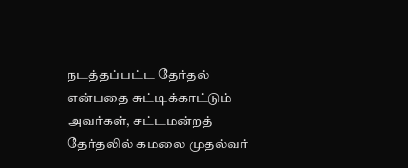நடத்தப்பட்ட தேர்தல் என்பதை சுட்டிக்காட்டும் அவர்கள், சட்டமன்றத் தேர்தலில் கமலை முதல்வர்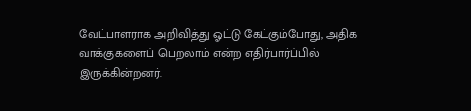வேட்பாளராக அறிவித்து ஓட்டு கேட்கும்போது, அதிக வாக்குகளைப் பெறலாம் என்ற எதிர்பார்ப்பில் இருக்கின்றனர்.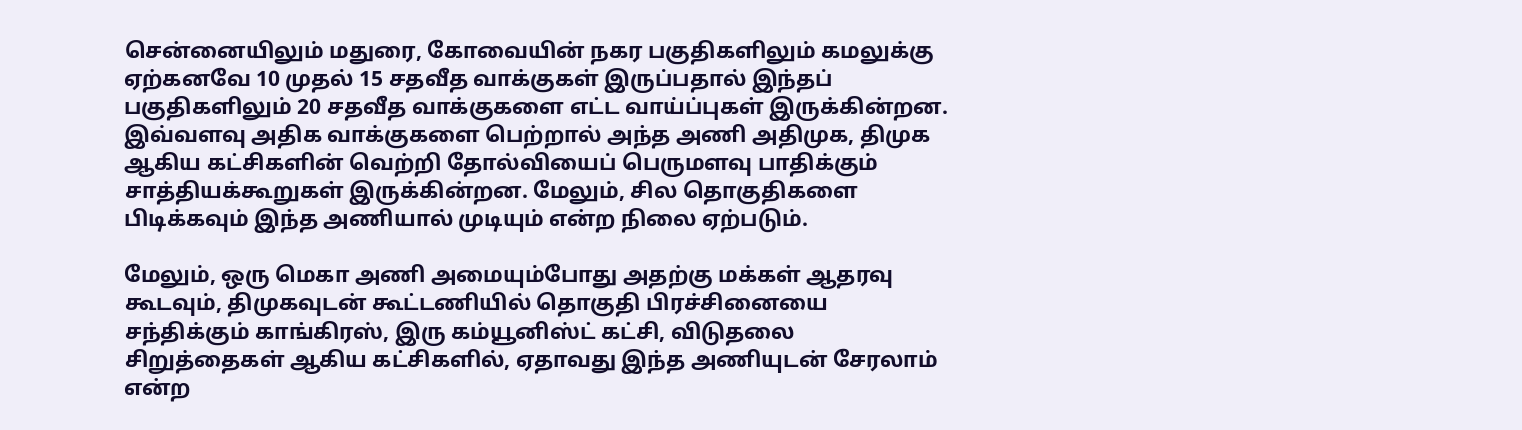சென்னையிலும் மதுரை, கோவையின் நகர பகுதிகளிலும் கமலுக்கு ஏற்கனவே 10 முதல் 15 சதவீத வாக்குகள் இருப்பதால் இந்தப் பகுதிகளிலும் 20 சதவீத வாக்குகளை எட்ட வாய்ப்புகள் இருக்கின்றன. இவ்வளவு அதிக வாக்குகளை பெற்றால் அந்த அணி அதிமுக, திமுக ஆகிய கட்சிகளின் வெற்றி தோல்வியைப் பெருமளவு பாதிக்கும் சாத்தியக்கூறுகள் இருக்கின்றன. மேலும், சில தொகுதிகளை பிடிக்கவும் இந்த அணியால் முடியும் என்ற நிலை ஏற்படும்.

மேலும், ஒரு மெகா அணி அமையும்போது அதற்கு மக்கள் ஆதரவு கூடவும், திமுகவுடன் கூட்டணியில் தொகுதி பிரச்சினையை சந்திக்கும் காங்கிரஸ், இரு கம்யூனிஸ்ட் கட்சி, விடுதலை சிறுத்தைகள் ஆகிய கட்சிகளில், ஏதாவது இந்த அணியுடன் சேரலாம் என்ற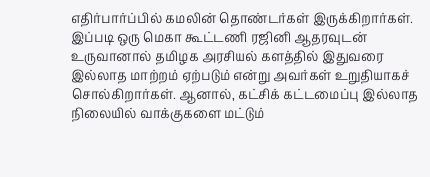எதிர்பார்ப்பில் கமலின் தொண்டர்கள் இருக்கிறார்கள். இப்படி ஒரு மெகா கூட்டணி ரஜினி ஆதரவுடன் உருவானால் தமிழக அரசியல் களத்தில் இதுவரை இல்லாத மாற்றம் ஏற்படும் என்று அவர்கள் உறுதியாகச் சொல்கிறார்கள். ஆனால், கட்சிக் கட்டமைப்பு இல்லாத நிலையில் வாக்குகளை மட்டும்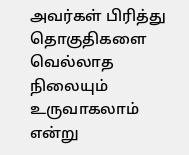அவர்கள் பிரித்து தொகுதிகளை வெல்லாத நிலையும் உருவாகலாம் என்று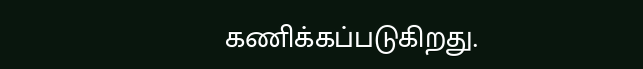கணிக்கப்படுகிறது.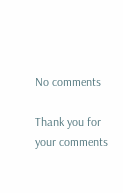No comments

Thank you for your comments